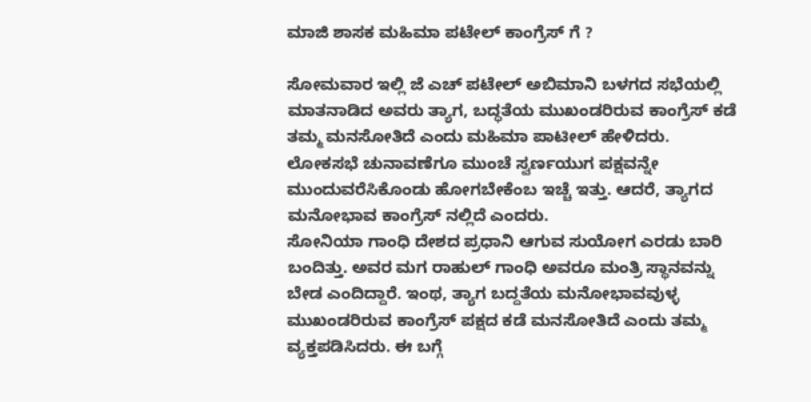ಮಾಜಿ ಶಾಸಕ ಮಹಿಮಾ ಪಟೇಲ್ ಕಾಂಗ್ರೆಸ್ ಗೆ ?

ಸೋಮವಾರ ಇಲ್ಲಿ ಜೆ ಎಚ್ ಪಟೇಲ್ ಅಬಿಮಾನಿ ಬಳಗದ ಸಭೆಯಲ್ಲಿ ಮಾತನಾಡಿದ ಅವರು ತ್ಯಾಗ, ಬದ್ಧತೆಯ ಮುಖಂಡರಿರುವ ಕಾಂಗ್ರೆಸ್ ಕಡೆ ತಮ್ಮ ಮನಸೋತಿದೆ ಎಂದು ಮಹಿಮಾ ಪಾಟೀಲ್ ಹೇಳಿದರು. ಲೋಕಸಭೆ ಚುನಾವಣೆಗೂ ಮುಂಚೆ ಸ್ವರ್ಣಯುಗ ಪಕ್ಷವನ್ನೇ ಮುಂದುವರೆಸಿಕೊಂಡು ಹೋಗಬೇಕೆಂಬ ಇಚ್ಚೆ ಇತ್ತು. ಆದರೆ, ತ್ಯಾಗದ ಮನೋಭಾವ ಕಾಂಗ್ರೆಸ್ ನಲ್ಲಿದೆ ಎಂದರು.
ಸೋನಿಯಾ ಗಾಂಧಿ ದೇಶದ ಪ್ರಧಾನಿ ಆಗುವ ಸುಯೋಗ ಎರಡು ಬಾರಿ ಬಂದಿತ್ತು. ಅವರ ಮಗ ರಾಹುಲ್ ಗಾಂಧಿ ಅವರೂ ಮಂತ್ರಿ ಸ್ಥಾನವನ್ನು ಬೇಡ ಎಂದಿದ್ದಾರೆ. ಇಂಥ, ತ್ಯಾಗ ಬದ್ದತೆಯ ಮನೋಭಾವವುಳ್ಳ ಮುಖಂಡರಿರುವ ಕಾಂಗ್ರೆಸ್ ಪಕ್ಷದ ಕಡೆ ಮನಸೋತಿದೆ ಎಂದು ತಮ್ಮ ವ್ಯಕ್ತಪಡಿಸಿದರು. ಈ ಬಗ್ಗೆ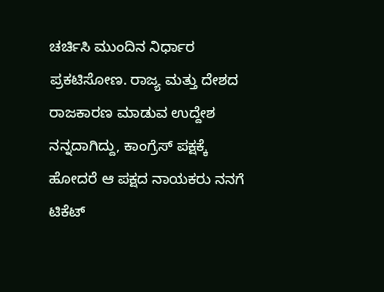ಚರ್ಚಿಸಿ ಮುಂದಿನ ನಿರ್ಧಾರ ಪ್ರಕಟಿಸೋಣ. ರಾಜ್ಯ ಮತ್ತು ದೇಶದ ರಾಜಕಾರಣ ಮಾಡುವ ಉದ್ದೇಶ ನನ್ನದಾಗಿದ್ದು, ಕಾಂಗ್ರೆಸ್ ಪಕ್ಷಕ್ಕೆ ಹೋದರೆ ಆ ಪಕ್ಷದ ನಾಯಕರು ನನಗೆ ಟಿಕೆಟ್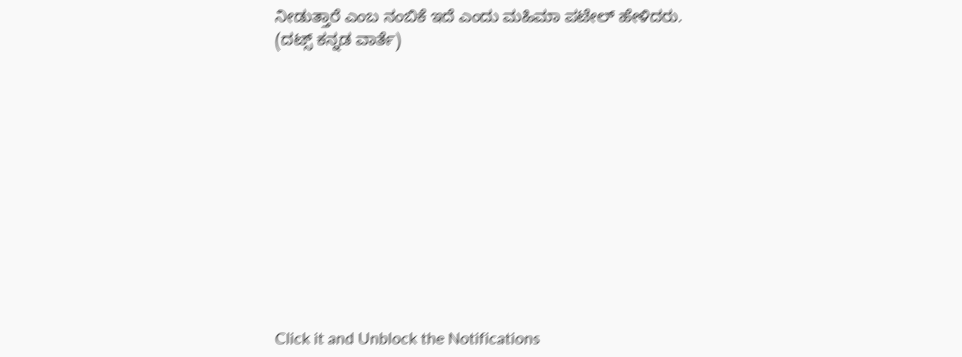ನೀಡುತ್ತಾರೆ ಎಂಬ ನಂಬಿಕೆ ಇದೆ ಎಂದು ಮಹಿಮಾ ಪಟೇಲ್ ಹೇಳಿದರು.
(ದಟ್ಸ್ ಕನ್ನಡ ವಾರ್ತೆ)












Click it and Unblock the Notifications